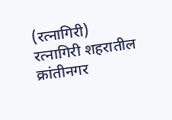(रत्नागिरी)
रत्नागिरी शहरातील क्रांतीनगर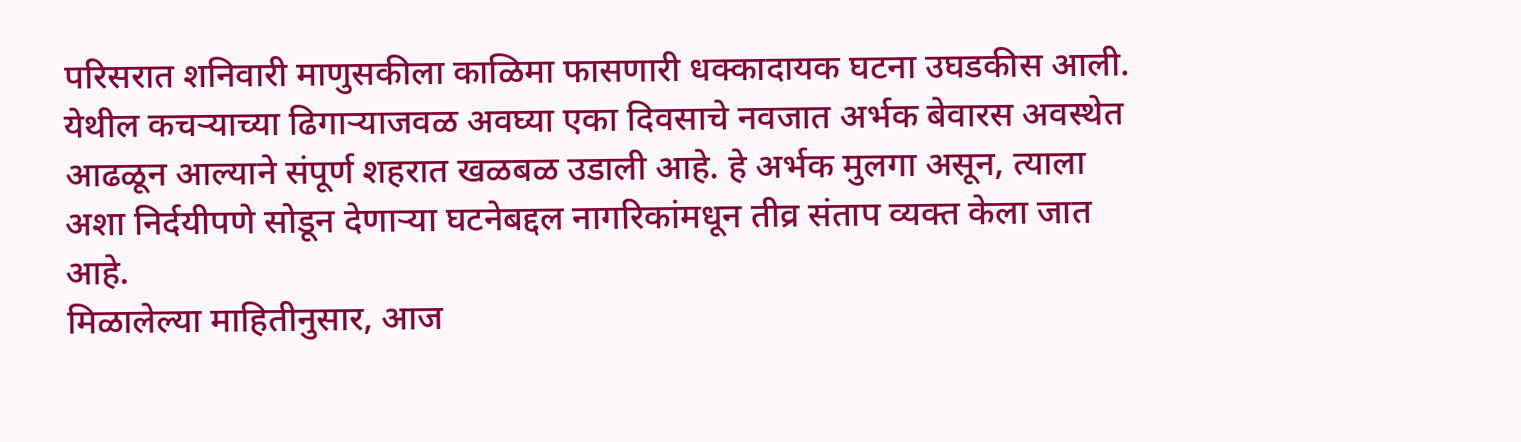परिसरात शनिवारी माणुसकीला काळिमा फासणारी धक्कादायक घटना उघडकीस आली. येथील कचऱ्याच्या ढिगाऱ्याजवळ अवघ्या एका दिवसाचे नवजात अर्भक बेवारस अवस्थेत आढळून आल्याने संपूर्ण शहरात खळबळ उडाली आहे. हे अर्भक मुलगा असून, त्याला अशा निर्दयीपणे सोडून देणाऱ्या घटनेबद्दल नागरिकांमधून तीव्र संताप व्यक्त केला जात आहे.
मिळालेल्या माहितीनुसार, आज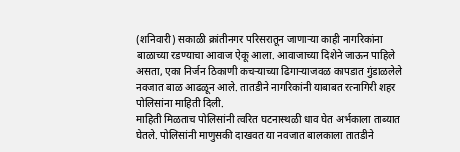(शनिवारी) सकाळी क्रांतीनगर परिसरातून जाणाऱ्या काही नागरिकांना बाळाच्या रडण्याचा आवाज ऐकू आला. आवाजाच्या दिशेने जाऊन पाहिले असता, एका निर्जन ठिकाणी कचऱ्याच्या ढिगाऱ्याजवळ कापडात गुंडाळलेले नवजात बाळ आढळून आले. तातडीने नागरिकांनी याबाबत रत्नागिरी शहर पोलिसांना माहिती दिली.
माहिती मिळताच पोलिसांनी त्वरित घटनास्थळी धाव घेत अर्भकाला ताब्यात घेतले. पोलिसांनी माणुसकी दाखवत या नवजात बालकाला तातडीने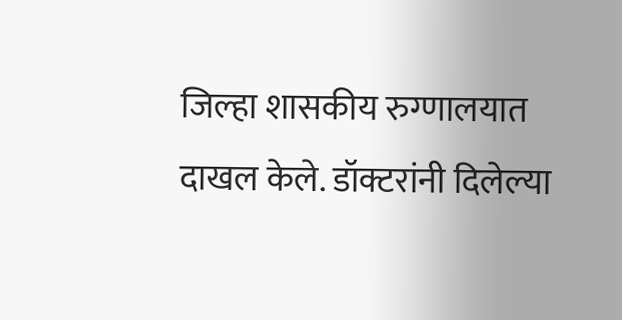जिल्हा शासकीय रुग्णालयात दाखल केले. डॉक्टरांनी दिलेल्या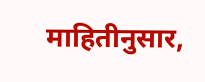माहितीनुसार,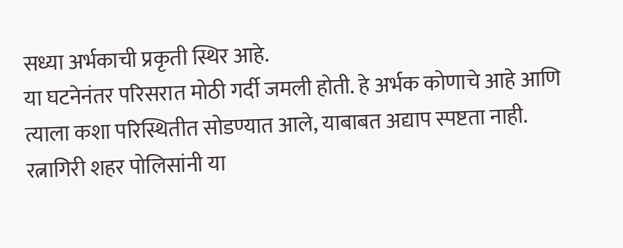सध्या अर्भकाची प्रकृती स्थिर आहे.
या घटनेनंतर परिसरात मोठी गर्दी जमली होती. हे अर्भक कोणाचे आहे आणि त्याला कशा परिस्थितीत सोडण्यात आले, याबाबत अद्याप स्पष्टता नाही. रत्नागिरी शहर पोलिसांनी या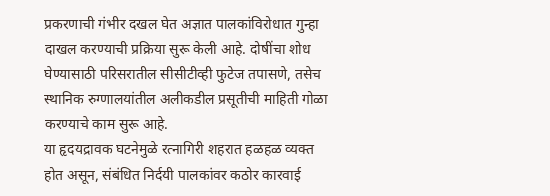प्रकरणाची गंभीर दखल घेत अज्ञात पालकांविरोधात गुन्हा दाखल करण्याची प्रक्रिया सुरू केली आहे. दोषींचा शोध घेण्यासाठी परिसरातील सीसीटीव्ही फुटेज तपासणे, तसेच स्थानिक रुग्णालयांतील अलीकडील प्रसूतीची माहिती गोळा करण्याचे काम सुरू आहे.
या हृदयद्रावक घटनेमुळे रत्नागिरी शहरात हळहळ व्यक्त होत असून, संबंधित निर्दयी पालकांवर कठोर कारवाई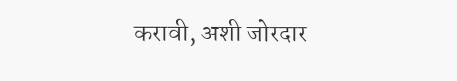करावी, अशी जोरदार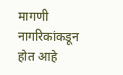मागणी नागरिकांकडून होत आहे